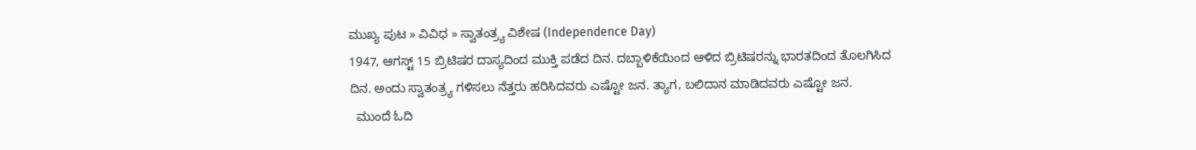ಮುಖ್ಯ ಪುಟ » ವಿವಿಧ » ಸ್ವಾತಂತ್ರ್ಯ ವಿಶೇಷ (Independence Day)
1947, ಆಗಸ್ಟ್ 15 ಬ್ರಿಟಿಷರ ದಾಸ್ಯದಿಂದ ಮುಕ್ತಿ ಪಡೆದ ದಿನ. ದಬ್ಬಾಳಿಕೆಯಿಂದ ಆಳಿದ ಬ್ರಿಟಿಷರನ್ನು ಭಾರತದಿಂದ ತೊಲಗಿಸಿದ ದಿನ. ಅಂದು ಸ್ವಾತಂತ್ರ್ಯ ಗಳಿಸಲು ನೆತ್ತರು ಹರಿಸಿದವರು ಎಷ್ಟೋ ಜನ. ತ್ಯಾಗ, ಬಲಿದಾನ ಮಾಡಿದವರು ಎಷ್ಟೋ ಜನ.
  ಮುಂದೆ ಓದಿ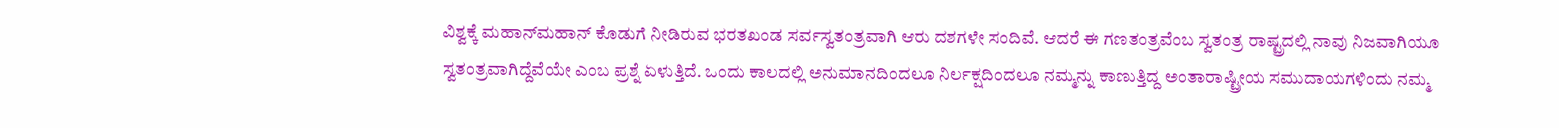ವಿಶ್ವಕ್ಕೆ ಮಹಾನ್‌ಮಹಾನ್ ಕೊಡುಗೆ ನೀಡಿರುವ ಭರತಖಂಡ ಸರ್ವಸ್ವತಂತ್ರವಾಗಿ ಆರು ದಶಗಳೇ ಸಂದಿವೆ. ಆದರೆ ಈ ಗಣತಂತ್ರವೆಂಬ ಸ್ವತಂತ್ರ ರಾಷ್ಟ್ರದಲ್ಲಿ ನಾವು ನಿಜವಾಗಿಯೂ ಸ್ವತಂತ್ರವಾಗಿದ್ದೆವೆಯೇ ಎಂಬ ಪ್ರಶ್ನೆ ಏಳುತ್ತಿದೆ. ಒಂದು ಕಾಲದಲ್ಲಿ ಅನುಮಾನದಿಂದಲೂ ನಿರ್ಲಕ್ಷದಿಂದಲೂ ನಮ್ಮನ್ನು ಕಾಣುತ್ತಿದ್ದ ಅಂತಾರಾಷ್ಟ್ರೀಯ ಸಮುದಾಯಗಳಿಂದು ನಮ್ಮ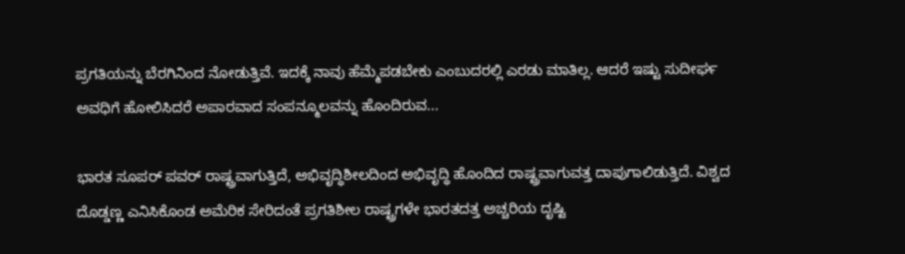ಪ್ರಗತಿಯನ್ನು ಬೆರಗಿನಿಂದ ನೋಡುತ್ತಿವೆ. ಇದಕ್ಕೆ ನಾವು ಹೆಮ್ಮೆಪಡಬೇಕು ಎಂಬುದರಲ್ಲಿ ಎರಡು ಮಾತಿಲ್ಲ. ಆದರೆ ಇಷ್ಟು ಸುದೀರ್ಘ ಅವಧಿಗೆ ಹೋಲಿಸಿದರೆ ಅಪಾರವಾದ ಸಂಪನ್ಮೂಲವನ್ನು ಹೊಂದಿರುವ...

ಭಾರತ ಸೂಪರ್ ಪವರ್ ರಾಷ್ಟ್ರವಾಗುತ್ತಿದೆ, ಅಭಿವೃದ್ಧಿಶೀಲದಿಂದ ಅಭಿವೃದ್ಧಿ ಹೊಂದಿದ ರಾಷ್ಟ್ರವಾಗುವತ್ತ ದಾಪುಗಾಲಿಡುತ್ತಿದೆ. ವಿಶ್ವದ ದೊಡ್ಡಣ್ಣ ಎನಿಸಿಕೊಂಡ ಅಮೆರಿಕ ಸೇರಿದಂತೆ ಪ್ರಗತಿಶೀಲ ರಾಷ್ಟ್ರಗಳೇ ಭಾರತದತ್ತ ಅಚ್ಚರಿಯ ದೃಷ್ಟಿ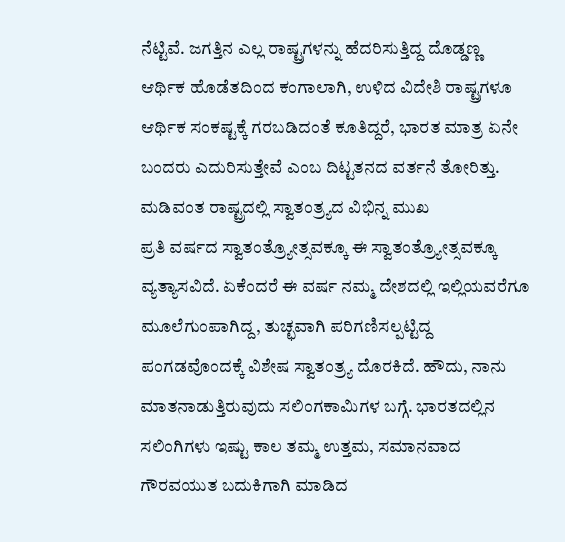ನೆಟ್ಟಿವೆ. ಜಗತ್ತಿನ ಎಲ್ಲ ರಾಷ್ಟ್ರಗಳನ್ನು ಹೆದರಿಸುತ್ತಿದ್ದ ದೊಡ್ಡಣ್ಣ ಆರ್ಥಿಕ ಹೊಡೆತದಿಂದ ಕಂಗಾಲಾಗಿ, ಉಳಿದ ವಿದೇಶಿ ರಾಷ್ಟ್ರಗಳೂ ಆರ್ಥಿಕ ಸಂಕಷ್ಟಕ್ಕೆ ಗರಬಡಿದಂತೆ ಕೂತಿದ್ದರೆ, ಭಾರತ ಮಾತ್ರ ಏನೇ ಬಂದರು ಎದುರಿಸುತ್ತೇವೆ ಎಂಬ ದಿಟ್ಟತನದ ವರ್ತನೆ ತೋರಿತ್ತು.
ಮಡಿವಂತ ರಾಷ್ಟ್ರದಲ್ಲಿ ಸ್ವಾತಂತ್ರ್ಯದ ವಿಭಿನ್ನ ಮುಖ
ಪ್ರತಿ ವರ್ಷದ ಸ್ವಾತಂತ್ರ್ಯೋತ್ಸವಕ್ಕೂ ಈ ಸ್ವಾತಂತ್ರ್ಯೋತ್ಸವಕ್ಕೂ ವ್ಯತ್ಯಾಸವಿದೆ. ಏಕೆಂದರೆ ಈ ವರ್ಷ ನಮ್ಮ ದೇಶದಲ್ಲಿ ಇಲ್ಲಿಯವರೆಗೂ ಮೂಲೆಗುಂಪಾಗಿದ್ದ, ತುಚ್ಛವಾಗಿ ಪರಿಗಣಿಸಲ್ಪಟ್ಟಿದ್ದ ಪಂಗಡವೊಂದಕ್ಕೆ ವಿಶೇಷ ಸ್ವಾತಂತ್ರ್ಯ ದೊರಕಿದೆ. ಹೌದು, ನಾನು ಮಾತನಾಡುತ್ತಿರುವುದು ಸಲಿಂಗಕಾಮಿಗಳ ಬಗ್ಗೆ. ಭಾರತದಲ್ಲಿನ ಸಲಿಂಗಿಗಳು ಇಷ್ಟು ಕಾಲ ತಮ್ಮ ಉತ್ತಮ, ಸಮಾನವಾದ ಗೌರವಯುತ ಬದುಕಿಗಾಗಿ ಮಾಡಿದ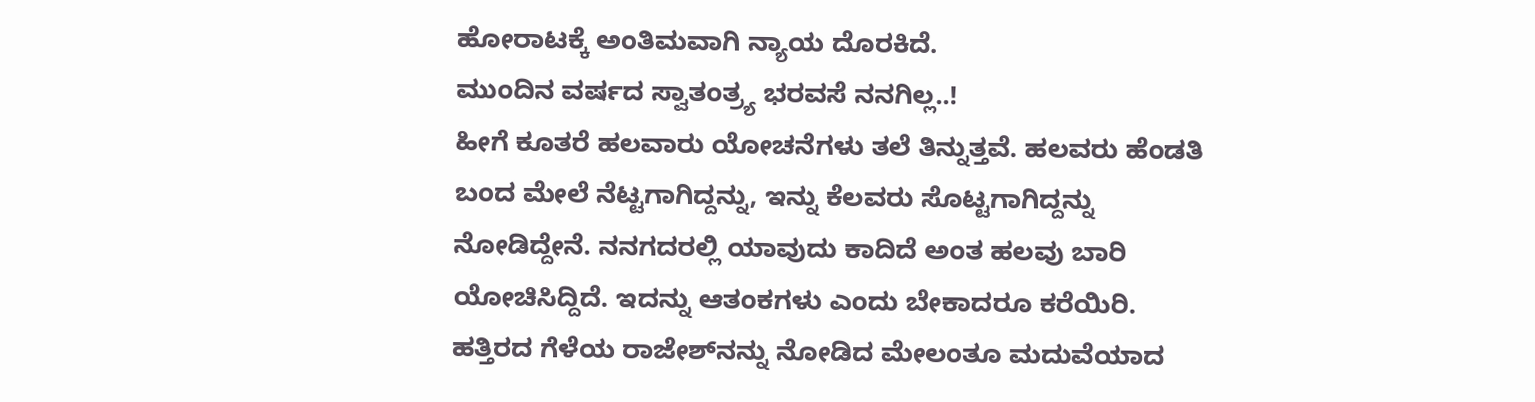ಹೋರಾಟಕ್ಕೆ ಅಂತಿಮವಾಗಿ ನ್ಯಾಯ ದೊರಕಿದೆ.
ಮುಂದಿನ ವರ್ಷದ ಸ್ವಾತಂತ್ರ್ಯ ಭರವಸೆ ನನಗಿಲ್ಲ..!
ಹೀಗೆ ಕೂತರೆ ಹಲವಾರು ಯೋಚನೆಗಳು ತಲೆ ತಿನ್ನುತ್ತವೆ. ಹಲವರು ಹೆಂಡತಿ ಬಂದ ಮೇಲೆ ನೆಟ್ಟಗಾಗಿದ್ದನ್ನು, ಇನ್ನು ಕೆಲವರು ಸೊಟ್ಟಗಾಗಿದ್ದನ್ನು ನೋಡಿದ್ದೇನೆ. ನನಗದರಲ್ಲಿ ಯಾವುದು ಕಾದಿದೆ ಅಂತ ಹಲವು ಬಾರಿ ಯೋಚಿಸಿದ್ದಿದೆ. ಇದನ್ನು ಆತಂಕಗಳು ಎಂದು ಬೇಕಾದರೂ ಕರೆಯಿರಿ. ಹತ್ತಿರದ ಗೆಳೆಯ ರಾಜೇಶ್‌ನನ್ನು ನೋಡಿದ ಮೇಲಂತೂ ಮದುವೆಯಾದ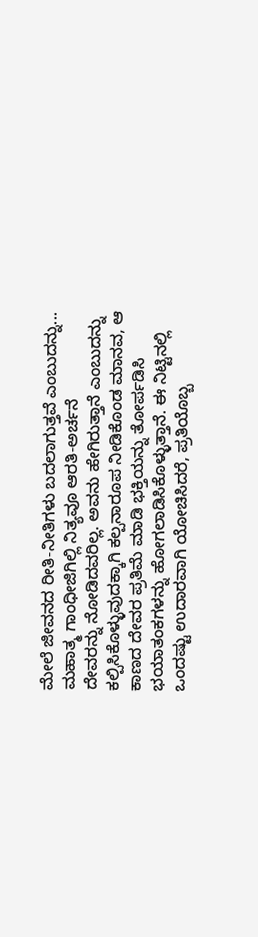ಮೇಲೆ ಜೀವನದ ರೀತಿ-ನೀತಿಗಳು ಬದಲಾಗುತ್ತವೆ ಎಂಬುದನ್ನು...
ಮಹಾತ್ಮ ಗಾಂಧೀಜಿಗಿಲ್ಲಿ ನಿತ್ಯವೂ ಆರತಿ-ಅರ್ಚನೆ
ದೇವರನ್ನು ನೋಡಿದವರಿಲ್ಲ. ಅವನು ಹೇಗಿರುತ್ತಾನೆ ಎಂಬುದನ್ನು ಕಲ್ಪಿಸಿಕೊಳ್ಳುವುದಕ್ಕಾಗಿ ಕಲ್ಪನಾರೂಪ ನೀಡಿಕೊಂಡ ಮಾನವ, ಆ ಕಾಣದ ದೇವರ ಪ್ರತಿಮೆ ಮಾಡಿ ಭಕ್ತಿಯನ್ನು ತೋರ್ಪಡಿಸಿ ಭಯಾತಂಕಗಳನ್ನು ಹೋಗಲಾಡಿಸಿಕೊಳ್ಳುತ್ತಾನೆ. ಈ ನಿಟ್ಟಿನಲ್ಲಿ ಒಂದಷ್ಟು ಉದಾರವಾಗಿ ಯೋಚಿಸಿದರೆ, ಪ್ರತಿಯೊಬ್ಬ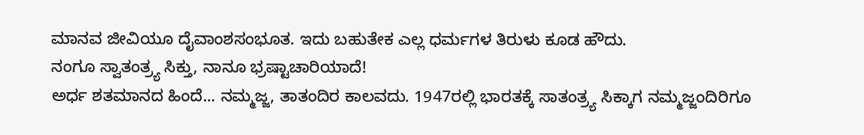ಮಾನವ ಜೀವಿಯೂ ದೈವಾಂಶಸಂಭೂತ. ಇದು ಬಹುತೇಕ ಎಲ್ಲ ಧರ್ಮಗಳ ತಿರುಳು ಕೂಡ ಹೌದು.
ನಂಗೂ ಸ್ವಾತಂತ್ರ್ಯ ಸಿಕ್ತು, ನಾನೂ ಭ್ರಷ್ಟಾಚಾರಿಯಾದೆ!
ಅರ್ಧ ಶತಮಾನದ ಹಿಂದೆ... ನಮ್ಮಜ್ಜ, ತಾತಂದಿರ ಕಾಲವದು. 1947ರಲ್ಲಿ ಭಾರತಕ್ಕೆ ಸಾತಂತ್ರ್ಯ ಸಿಕ್ಕಾಗ ನಮ್ಮಜ್ಜಂದಿರಿಗೂ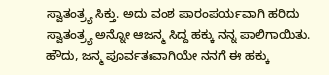ಸ್ವಾತಂತ್ರ್ಯ ಸಿಕ್ತು. ಅದು ವಂಶ ಪಾರಂಪರ್ಯವಾಗಿ ಹರಿದು ಸ್ವಾತಂತ್ರ್ಯ ಅನ್ನೋ ಆಜನ್ಮ ಸಿದ್ದ ಹಕ್ಕು ನನ್ನ ಪಾಲಿಗಾಯಿತು. ಹೌದು, ಜನ್ಮ ಪೂರ್ವತಃವಾಗಿಯೇ ನನಗೆ ಈ ಹಕ್ಕು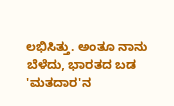ಲಭಿಸಿತ್ತು. ಅಂತೂ ನಾನು ಬೆಳೆದು, ಭಾರತದ ಬಡ 'ಮತದಾರ'ನ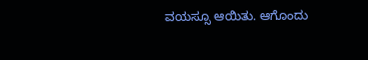ವಯಸ್ಸೂ ಆಯಿತು. ಆಗೊಂದು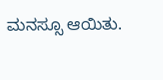ಮನಸ್ಸೂ ಆಯಿತು.